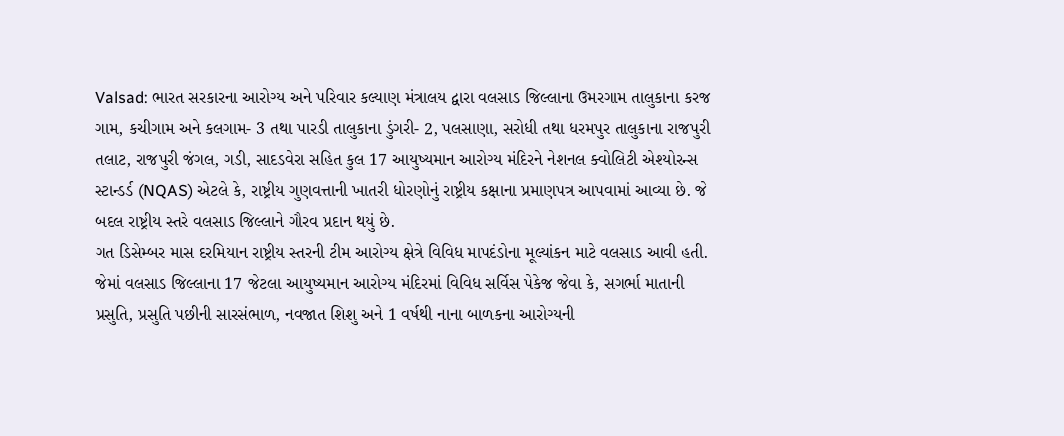Valsad: ભારત સરકારના આરોગ્ય અને પરિવાર કલ્યાણ મંત્રાલય દ્વારા વલસાડ જિલ્લાના ઉમરગામ તાલુકાના કરજ ગામ, કચીગામ અને કલગામ- 3 તથા પારડી તાલુકાના ડુંગરી- 2, પલસાણા, સરોધી તથા ધરમપુર તાલુકાના રાજપુરી તલાટ, રાજપુરી જંગલ, ગડી, સાદડવેરા સહિત કુલ 17 આયુષ્યમાન આરોગ્ય મંદિરને નેશનલ ક્વોલિટી એશ્યોરન્સ સ્ટાન્ડર્ડ (NQAS) એટલે કે, રાષ્ટ્રીય ગુણવત્તાની ખાતરી ધોરણોનું રાષ્ટ્રીય કક્ષાના પ્રમાણપત્ર આપવામાં આવ્યા છે. જે બદલ રાષ્ટ્રીય સ્તરે વલસાડ જિલ્લાને ગૌરવ પ્રદાન થયું છે.
ગત ડિસેમ્બર માસ દરમિયાન રાષ્ટ્રીય સ્તરની ટીમ આરોગ્ય ક્ષેત્રે વિવિધ માપદંડોના મૂલ્યાંકન માટે વલસાડ આવી હતી. જેમાં વલસાડ જિલ્લાના 17 જેટલા આયુષ્યમાન આરોગ્ય મંદિરમાં વિવિધ સર્વિસ પેકેજ જેવા કે, સગર્ભા માતાની પ્રસુતિ, પ્રસુતિ પછીની સારસંભાળ, નવજાત શિશુ અને 1 વર્ષથી નાના બાળકના આરોગ્યની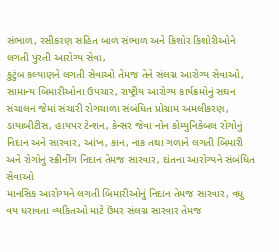સંભાળ, રસીકરણ સહિત બાળ સંભાળ અને કિશોર કિશોરીઓને લગતી પુરતી આરોગ્ય સેવા,
કુટુંબ કલ્યાણને લગતી સેવાઓ તેમજ તેને સંલગ્ન આરોગ્ય સેવાઓ, સામાન્ય બિમારીઓના ઉપચાર, રાષ્ટ્રીય આરોગ્ય કાર્યક્રમોનું સઘન સંચાલન જેમાં સંચારી રોગચાળા સંબંધિત પ્રોગ્રામ અમલીકરણ, ડાયાબીટીસ, હાયપર ટેન્શન, કેન્સર જેવા નોન કોમ્યુનિકેબલ રોગોનું નિદાન અને સારવાર, આંખ, કાન, નાક તથા ગળાને લગતી બિમારી અને રોગોનું સ્ક્રીનીંગ નિદાન તેમજ સારવાર, દાંતના આરોગ્યને સંબંધિત સેવાઓ
માનસિક આરોગ્યને લગતી બિમારીઓનું નિદાન તેમજ સારવાર, વધુ વય ધરાવતા વ્યકિતઓ માટે ઉંમર સંલગ્ન સારવાર તેમજ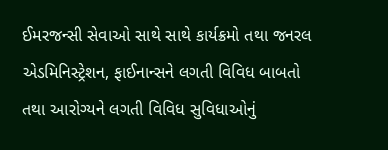ઈમરજન્સી સેવાઓ સાથે સાથે કાર્યક્રમો તથા જનરલ એડમિનિસ્ટ્રેશન, ફાઈનાન્સને લગતી વિવિધ બાબતો તથા આરોગ્યને લગતી વિવિધ સુવિધાઓનું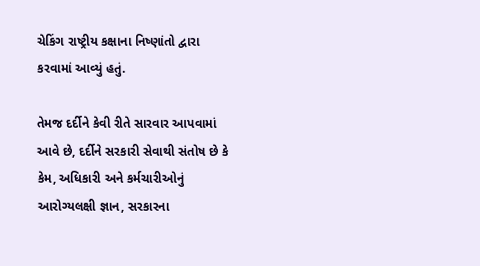ચેકિંગ રાષ્ટ્રીય કક્ષાના નિષ્ણાંતો દ્વારા કરવામાં આવ્યું હતું.

તેમજ દર્દીને કેવી રીતે સારવાર આપવામાં આવે છે, દર્દીને સરકારી સેવાથી સંતોષ છે કે કેમ, અધિકારી અને કર્મચારીઓનું આરોગ્યલક્ષી જ્ઞાન, સરકારના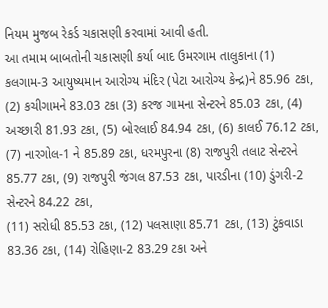નિયમ મુજબ રેકર્ડ ચકાસણી કરવામાં આવી હતી.
આ તમામ બાબતોની ચકાસણી કર્યા બાદ ઉમરગામ તાલુકાના (1) કલગામ-3 આયુષ્યમાન આરોગ્ય મંદિર (પેટા આરોગ્ય કેન્દ્ર)ને 85.96 ટકા, (2) કચીગામને 83.03 ટકા (3) કરજ ગામના સેન્ટરને 85.03 ટકા, (4) અચ્છારી 81.93 ટકા, (5) બોરલાઈ 84.94 ટકા, (6) કાલઈ 76.12 ટકા, (7) નારગોલ-1 ને 85.89 ટકા, ધરમપુરના (8) રાજપુરી તલાટ સેન્ટરને 85.77 ટકા, (9) રાજપુરી જંગલ 87.53 ટકા, પારડીના (10) ડુંગરી-2 સેન્ટરને 84.22 ટકા,
(11) સરોધી 85.53 ટકા, (12) પલસાણા 85.71 ટકા, (13) ટુંકવાડા 83.36 ટકા, (14) રોહિણા-2 83.29 ટકા અને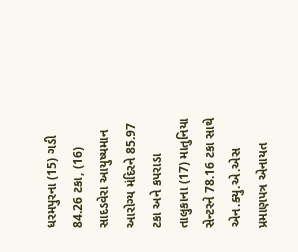ધરમપુરના (15) ગડી 84.26 ટકા, (16) સાદડવેરા આયુષ્યમાન આરોગ્ય મંદિરને 85.97 ટકા અને કપરાડા તાલુકાના (17) માતુનિયા સેન્ટરને 78.16 ટકા સાથે એન.ક્યુ.એ.એસ પ્રમાણપત્ર એનાયત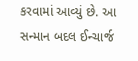કરવામાં આવ્યું છે. આ સન્માન બદલ ઈન્ચાર્જ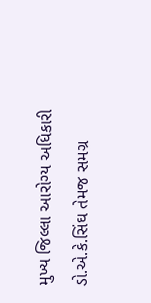મુખ્ય જિલ્લા આરોગ્ય અધિકારી ડો.એ.કે.સિંઘ તેમજ સમગ્ર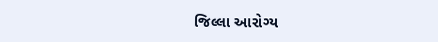જિલ્લા આરોગ્ય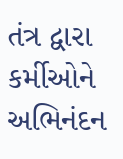તંત્ર દ્વારા કર્મીઓને અભિનંદન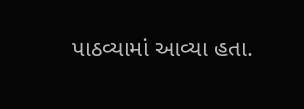પાઠવ્યામાં આવ્યા હતા.